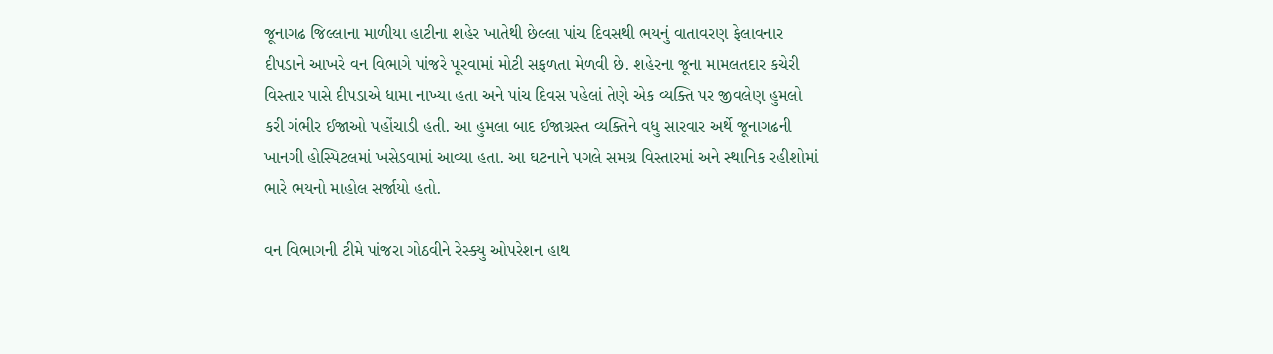જૂનાગઢ જિલ્લાના માળીયા હાટીના શહેર ખાતેથી છેલ્લા પાંચ દિવસથી ભયનું વાતાવરણ ફેલાવનાર દીપડાને આખરે વન વિભાગે પાંજરે પૂરવામાં મોટી સફળતા મેળવી છે. શહેરના જૂના મામલતદાર કચેરી વિસ્તાર પાસે દીપડાએ ધામા નાખ્યા હતા અને પાંચ દિવસ પહેલાં તેણે એક વ્યક્તિ પર જીવલેણ હુમલો કરી ગંભીર ઈજાઓ પહોંચાડી હતી. આ હુમલા બાદ ઈજાગ્રસ્ત વ્યક્તિને વધુ સારવાર અર્થે જૂનાગઢની ખાનગી હોસ્પિટલમાં ખસેડવામાં આવ્યા હતા. આ ઘટનાને પગલે સમગ્ર વિસ્તારમાં અને સ્થાનિક રહીશોમાં ભારે ભયનો માહોલ સર્જાયો હતો.

વન વિભાગની ટીમે પાંજરા ગોઠવીને રેસ્ક્યુ ઓપરેશન હાથ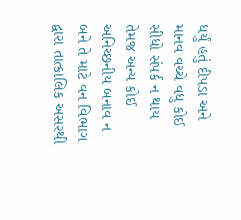ધર્યું હતું દીપડા અને માનવ વચ્ચે વધુ કોઈ સીધો સંપર્ક ન થાય તેમજ અન્ય કોઈ અનિચ્છનીય બનાવ ન બને તે માટે વન વિભાગ દ્વારા તાત્કાલિક અસરથી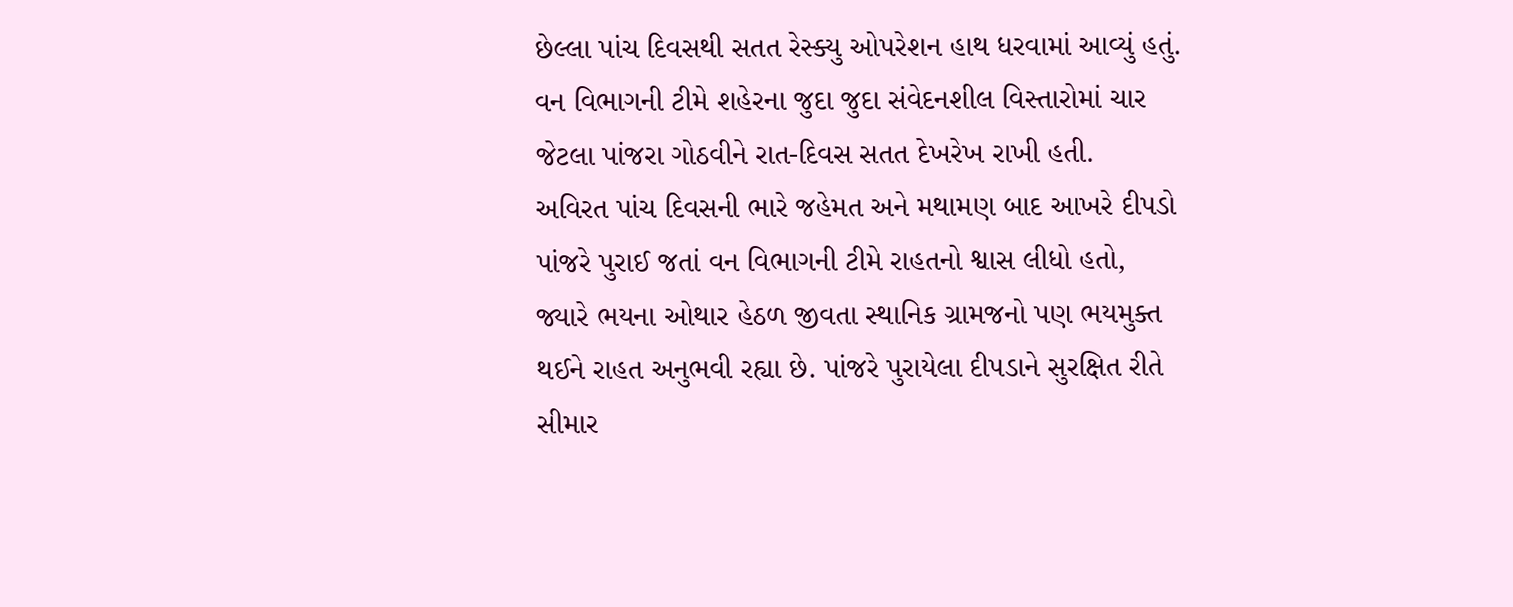છેલ્લા પાંચ દિવસથી સતત રેસ્ક્યુ ઓપરેશન હાથ ધરવામાં આવ્યું હતું. વન વિભાગની ટીમે શહેરના જુદા જુદા સંવેદનશીલ વિસ્તારોમાં ચાર જેટલા પાંજરા ગોઠવીને રાત-દિવસ સતત દેખરેખ રાખી હતી.
અવિરત પાંચ દિવસની ભારે જહેમત અને મથામણ બાદ આખરે દીપડો પાંજરે પુરાઈ જતાં વન વિભાગની ટીમે રાહતનો શ્વાસ લીધો હતો, જ્યારે ભયના ઓથાર હેઠળ જીવતા સ્થાનિક ગ્રામજનો પણ ભયમુક્ત થઈને રાહત અનુભવી રહ્યા છે. પાંજરે પુરાયેલા દીપડાને સુરક્ષિત રીતે સીમાર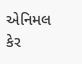એનિમલ કેર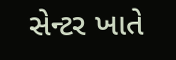સેન્ટર ખાતે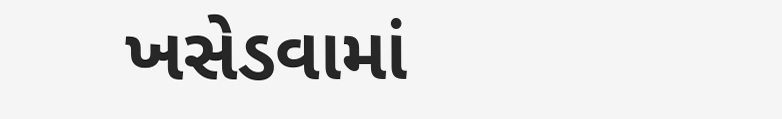ખસેડવામાં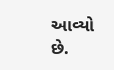આવ્યો છે.